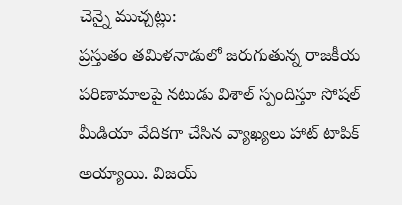చెన్నై ముచ్చట్లు:
ప్రస్తుతం తమిళనాడులో జరుగుతున్న రాజకీయ పరిణామాలపై నటుడు విశాల్ స్పందిస్తూ సోషల్ మీడియా వేదికగా చేసిన వ్యాఖ్యలు హాట్ టాపిక్ అయ్యాయి. విజయ్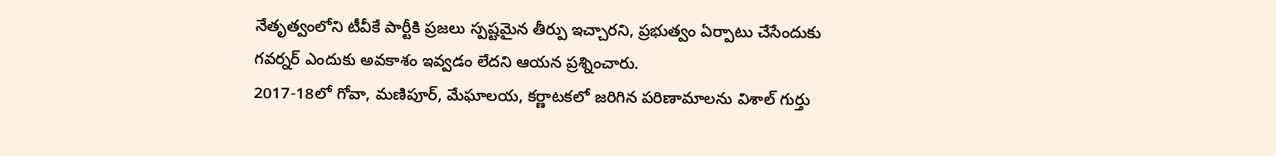నేతృత్వంలోని టీవీకే పార్టీకి ప్రజలు స్పష్టమైన తీర్పు ఇచ్చారని, ప్రభుత్వం ఏర్పాటు చేసేందుకు గవర్నర్ ఎందుకు అవకాశం ఇవ్వడం లేదని ఆయన ప్రశ్నించారు.
2017-18లో గోవా, మణిపూర్, మేఘాలయ, కర్ణాటకలో జరిగిన పరిణామాలను విశాల్ గుర్తు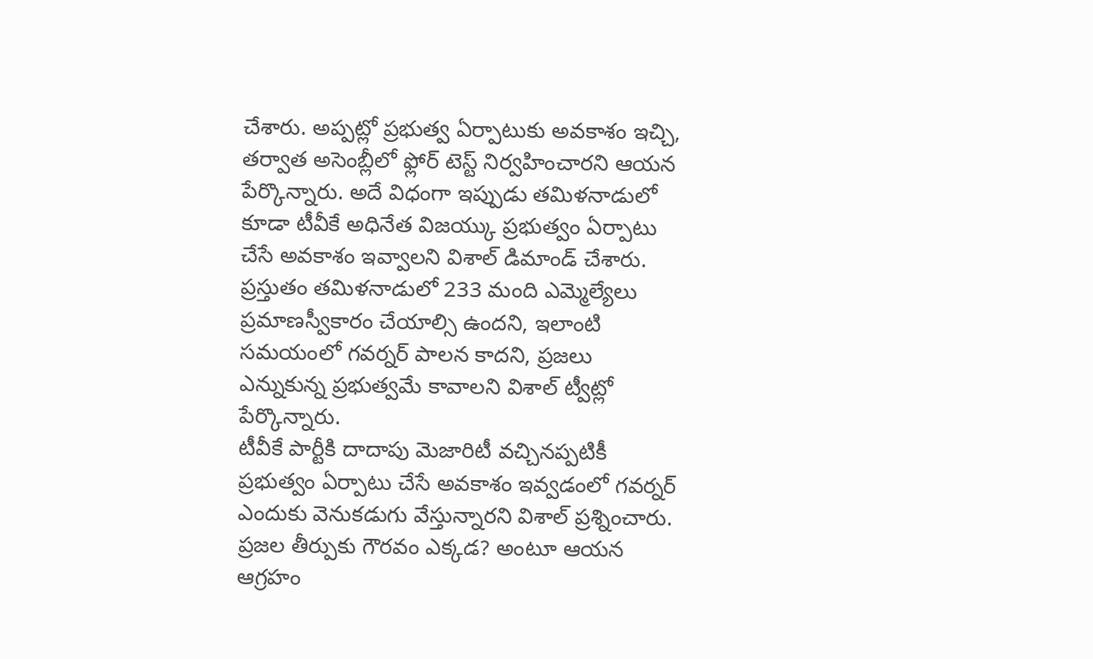చేశారు. అప్పట్లో ప్రభుత్వ ఏర్పాటుకు అవకాశం ఇచ్చి, తర్వాత అసెంబ్లీలో ఫ్లోర్ టెస్ట్ నిర్వహించారని ఆయన పేర్కొన్నారు. అదే విధంగా ఇప్పుడు తమిళనాడులో కూడా టీవీకే అధినేత విజయ్కు ప్రభుత్వం ఏర్పాటు చేసే అవకాశం ఇవ్వాలని విశాల్ డిమాండ్ చేశారు. ప్రస్తుతం తమిళనాడులో 233 మంది ఎమ్మెల్యేలు ప్రమాణస్వీకారం చేయాల్సి ఉందని, ఇలాంటి సమయంలో గవర్నర్ పాలన కాదని, ప్రజలు ఎన్నుకున్న ప్రభుత్వమే కావాలని విశాల్ ట్వీట్లో పేర్కొన్నారు.
టీవీకే పార్టీకి దాదాపు మెజారిటీ వచ్చినప్పటికీ ప్రభుత్వం ఏర్పాటు చేసే అవకాశం ఇవ్వడంలో గవర్నర్ ఎందుకు వెనుకడుగు వేస్తున్నారని విశాల్ ప్రశ్నించారు. ప్రజల తీర్పుకు గౌరవం ఎక్కడ? అంటూ ఆయన ఆగ్రహం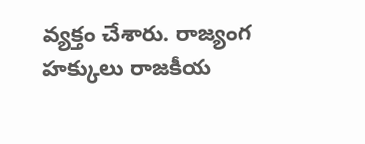వ్యక్తం చేశారు. రాజ్యంగ హక్కులు రాజకీయ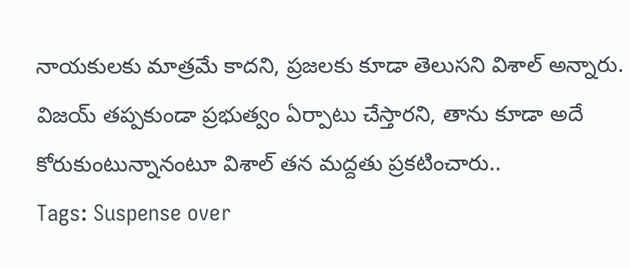నాయకులకు మాత్రమే కాదని, ప్రజలకు కూడా తెలుసని విశాల్ అన్నారు. విజయ్ తప్పకుండా ప్రభుత్వం ఏర్పాటు చేస్తారని, తాను కూడా అదే కోరుకుంటున్నానంటూ విశాల్ తన మద్దతు ప్రకటించారు..
Tags: Suspense over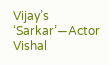Vijay’s ‘Sarkar’—Actor Vishal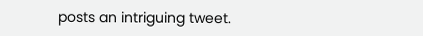posts an intriguing tweet.